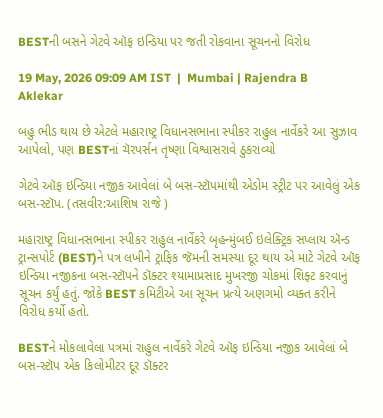BESTની બસને ગેટવે ઑફ ઇન્ડિયા પર જતી રોકવાના સૂચનનો વિરોધ

19 May, 2026 09:09 AM IST  |  Mumbai | Rajendra B Aklekar

બહુ ભીડ થાય છે એટલે મહારાષ્ટ્ર વિધાનસભાના સ્પીકર રાહુલ નાર્વેકરે આ સુઝાવ આપેલો, પણ BESTનાં ચૅરપર્સન તૃષ્ણા વિશ્વાસરાવે ઠુકરાવ્યો

ગેટવે ઑફ ઇન્ડિયા નજીક આવેલાં બે બસ-સ્ટૉપમાંથી એડોમ સ્ટ્રીટ પર આવેલું એક બસ-સ્ટૉપ. (તસવીર:આશિષ રાજે )

મહારાષ્ટ્ર વિધાનસભાના સ્પીકર રાહુલ નાર્વેકરે બૃહન્મુંબઈ ઇલેક્ટ્રિક સપ્લાય ઍન્ડ ટ્રાન્સપોર્ટ (BEST)ને પત્ર લખીને ટ્રાફિક જૅમની સમસ્યા દૂર થાય એ માટે ગેટવે ઑફ ઇન્ડિયા નજીકના બસ-સ્ટૉપને ડૉક્ટર શ્યામાપ્રસાદ મુખરજી ચોકમાં શિફ્ટ કરવાનું સૂચન કર્યું હતું. જોકે BEST કમિટીએ આ સૂચન પ્રત્યે અણગમો વ્યક્ત કરીને વિરોધ કર્યો હતો.

BESTને મોકલાવેલા પત્રમાં રાહુલ નાર્વેકરે ગેટવે ઑફ ઇન્ડિયા નજીક આવેલાં બે બસ-સ્ટૉપ એક કિલોમીટર દૂર ડૉક્ટર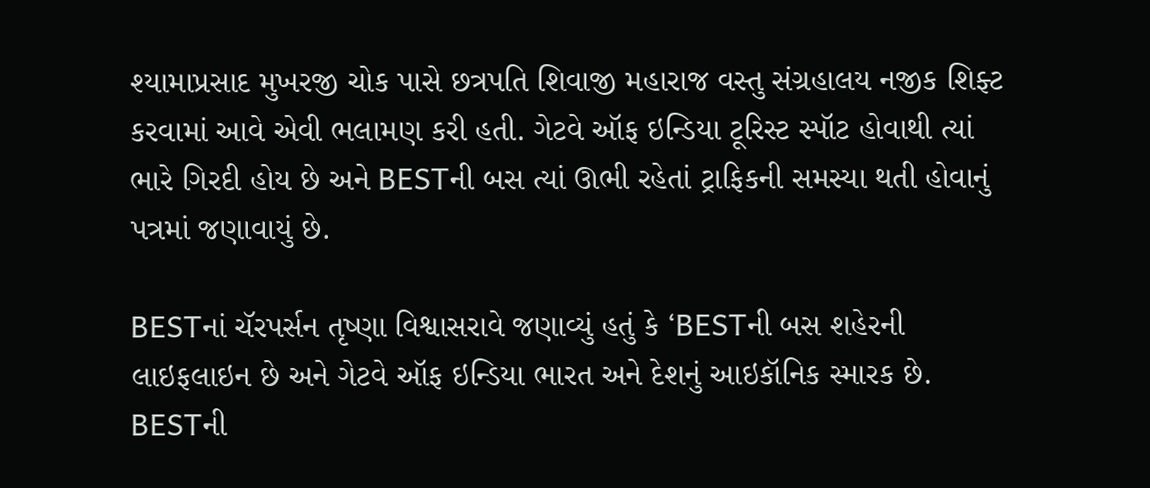શ્યામાપ્રસાદ મુખરજી ચોક પાસે છત્રપતિ શિવાજી મહારાજ વસ્તુ સંગ્રહાલય નજીક શિફ્ટ કરવામાં આવે એવી ભલામણ કરી હતી. ગેટવે ઑફ ઇન્ડિયા ટૂરિસ્ટ સ્પૉટ હોવાથી ત્યાં ભારે ગિરદી હોય છે અને BESTની બસ ત્યાં ઊભી રહેતાં ટ્રાફિકની સમસ્યા થતી હોવાનું પત્રમાં જણાવાયું છે.

BESTનાં ચૅરપર્સન તૃષ્ણા વિશ્વાસરાવે જણાવ્યું હતું કે ‘BESTની બસ શહેરની લાઇફલાઇન છે અને ગેટવે ઑફ ઇન્ડિયા ભારત અને દેશનું આઇકૉનિક સ્મારક છે. BESTની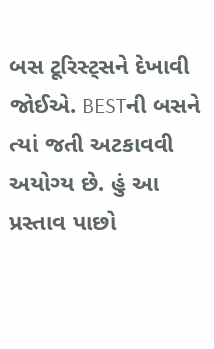બસ ટૂરિસ્ટ્સને દેખાવી જોઈએ. BESTની બસને ત્યાં જતી અટકાવવી અયોગ્ય છે. હું આ પ્રસ્તાવ પાછો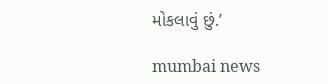મોકલાવું છું.’

mumbai news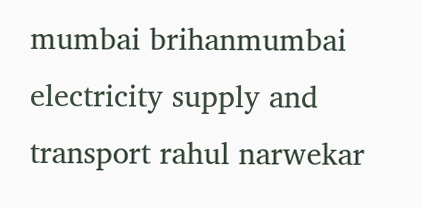mumbai brihanmumbai electricity supply and transport rahul narwekar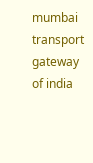mumbai transport gateway of india